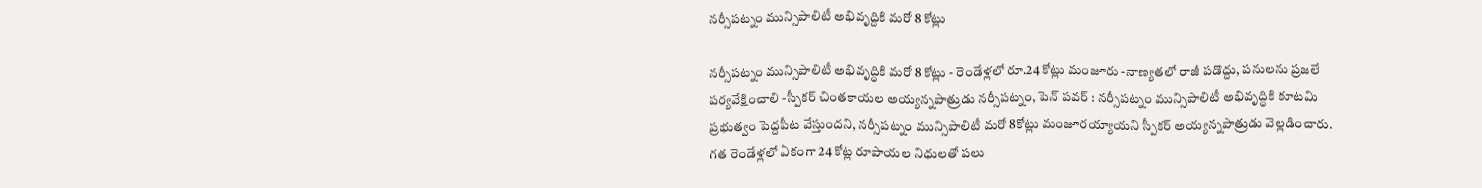నర్సీపట్నం మున్సిపాలిటీ అభివృద్దికి మరో 8 కోట్లు

నర్సీపట్నం మున్సిపాలిటీ అభివృద్ధికి మరో 8 కోట్లు - రెండేళ్లలో రూ.24 కోట్లు మంజూరు -నాణ్యతలో రాజీ పడొద్దు, పనులను ప్రజలే పర్యవేక్షించాలి -స్పీకర్ చింతకాయల అయ్యన్నపాత్రుడు నర్సీపట్నం, పెన్ పవర్ : నర్సీపట్నం మున్సిపాలిటీ అభివృద్ధికి కూటమి ప్రభుత్వం పెద్దపీట వేస్తుందని, నర్సీపట్నం మున్సిపాలిటీ మరో 8కోట్లు మంజూరయ్యాయని స్పీకర్ అయ్యన్నపాత్రుడు వెల్లడించారు.  గత రెండేళ్లలో ఏకంగా 24 కోట్ల రూపాయల నిధులతో పలు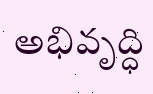అభివృద్ధి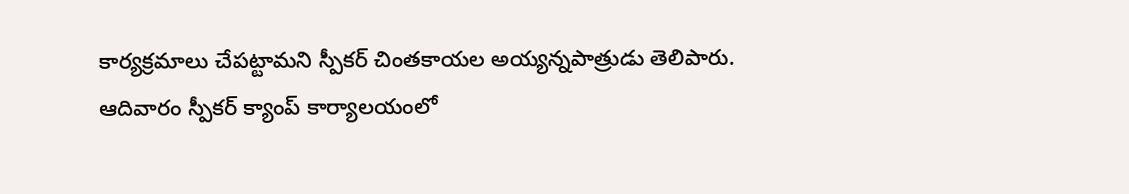కార్యక్రమాలు చేపట్టామని స్పీకర్ చింతకాయల అయ్యన్నపాత్రుడు తెలిపారు. ఆదివారం స్పీకర్ క్యాంప్ కార్యాలయంలో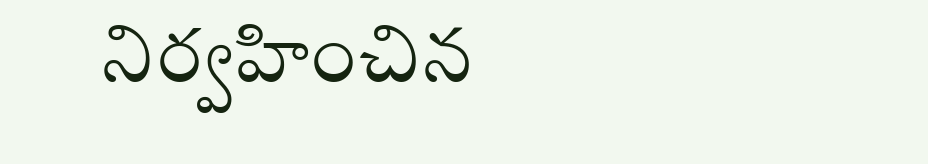నిర్వహించిన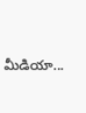మీడియా...